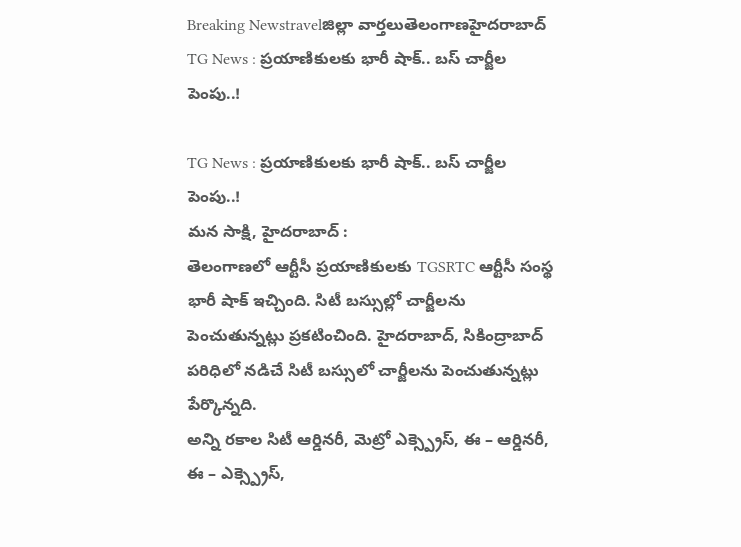Breaking Newstravelజిల్లా వార్తలుతెలంగాణహైదరాబాద్
TG News : ప్రయాణికులకు భారీ షాక్.. బస్ చార్జీల పెంపు..!

TG News : ప్రయాణికులకు భారీ షాక్.. బస్ చార్జీల పెంపు..!
మన సాక్షి, హైదరాబాద్ :
తెలంగాణలో ఆర్టీసీ ప్రయాణికులకు TGSRTC ఆర్టీసీ సంస్థ భారీ షాక్ ఇచ్చింది. సిటీ బస్సుల్లో చార్జీలను పెంచుతున్నట్లు ప్రకటించింది. హైదరాబాద్, సికింద్రాబాద్ పరిధిలో నడిచే సిటీ బస్సులో చార్జీలను పెంచుతున్నట్లు పేర్కొన్నది.
అన్ని రకాల సిటీ ఆర్డినరీ, మెట్రో ఎక్స్ప్రెస్, ఈ – ఆర్డినరీ, ఈ – ఎక్స్ప్రెస్,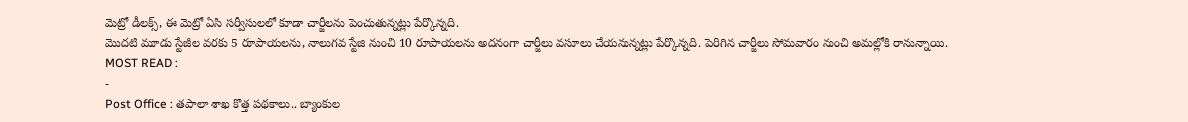మెట్రో డీలక్స్, ఈ మెట్రో ఏసి సర్వీసులలో కూడా చార్జీలను పెంచుతున్నట్లు పేర్కొన్నది.
మొదటి మూడు స్టేజీల వరకు 5 రూపాయలను, నాలుగవ స్టేజి నుంచి 10 రూపాయలను అదనంగా చార్జీలు వసూలు చేయనున్నట్లు పేర్కొన్నది. పెరిగిన చార్జీలు సోమవారం నుంచి అమల్లోకి రానున్నాయి.
MOST READ :
-
Post Office : తపాలా శాఖ కొత్త పథకాలు.. బ్యాంకుల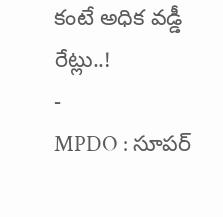కంటే అధిక వడ్డీ రేట్లు..!
-
MPDO : సూపర్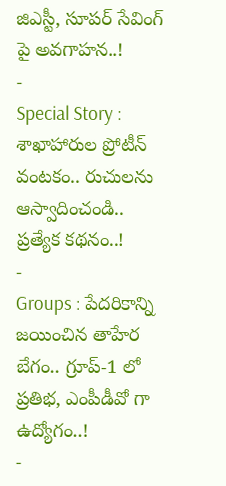జిఎస్టీ, సూపర్ సేవింగ్ పై అవగాహన..!
-
Special Story : శాఖాహారుల ప్రోటీన్ వంటకం.. రుచులను ఆస్వాదించండి.. ప్రత్యేక కథనం..!
-
Groups : పేదరికాన్ని జయించిన తాహేర బేగం.. గ్రూప్-1 లో ప్రతిభ, ఎంపీడీవో గా ఉద్యోగం..!
-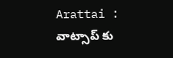Arattai : వాట్సాప్ కు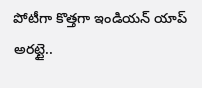పోటీగా కొత్తగా ఇండియన్ యాప్ అరట్టై..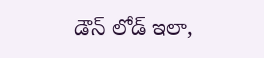డౌన్ లోడ్ ఇలా,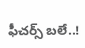ఫీచర్స్ బలే..!